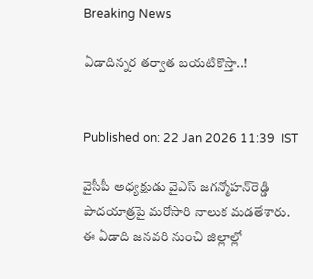Breaking News

ఏడాదిన్నర తర్వాత బయటికొస్తా..!


Published on: 22 Jan 2026 11:39  IST

వైసీపీ అధ్యక్షుడు వైఎస్‌ జగన్మోహన్‌రెడ్డి పాదయాత్రపై మరోసారి నాలుక మడతేశారు. ఈ ఏడాది జనవరి నుంచి జిల్లాల్లో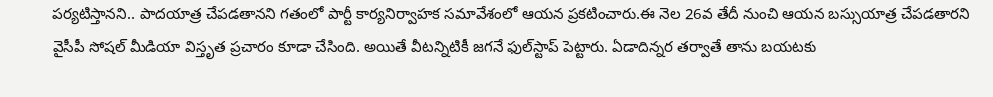పర్యటిస్తానని.. పాదయాత్ర చేపడతానని గతంలో పార్టీ కార్యనిర్వాహక సమావేశంలో ఆయన ప్రకటించారు.ఈ నెల 26వ తేదీ నుంచి ఆయన బస్సుయాత్ర చేపడతారని వైసీపీ సోషల్‌ మీడియా విస్తృత ప్రచారం కూడా చేసింది. అయితే వీటన్నిటికీ జగనే ఫుల్‌స్టాప్‌ పెట్టారు. ఏడాదిన్నర తర్వాతే తాను బయటకు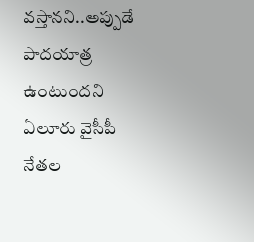వస్తానని..అప్పుడే పాదయాత్ర ఉంటుందని ఏలూరు వైసీపీ నేతల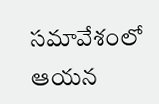సమావేశంలో ఆయన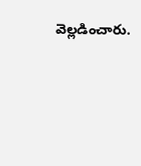వెల్లడించారు.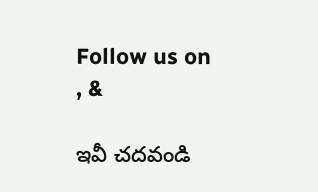Follow us on , &

ఇవీ చదవండి